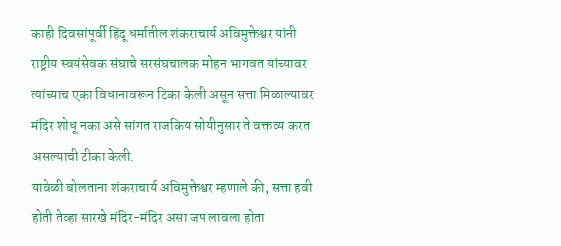काही दिवसांपूर्वी हिंदू धर्मातील शंकराचार्य अविमुक्तेश्वर यांनी राष्ट्रीय स्वयंसेवक संघाचे सरसंघचालक मोहन भागवत यांच्यावर त्यांच्याच एका विधानावरून टिका केली असून सत्ता मिळाल्यावर मंदिर शोधू नका असे सांगत राजकिय सोयीनुसार ते वक्तव्य करत असल्याची टीका केली.
यावेळी बोलताना शंकराचार्य अविमुक्तेश्वर म्हणाले की, सत्ता हवी होती तेव्हा सारखे मंदिर-मंदिर असा जप लावला होता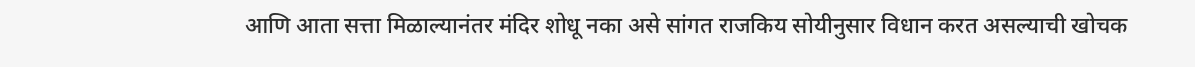आणि आता सत्ता मिळाल्यानंतर मंदिर शोधू नका असे सांगत राजकिय सोयीनुसार विधान करत असल्याची खोचक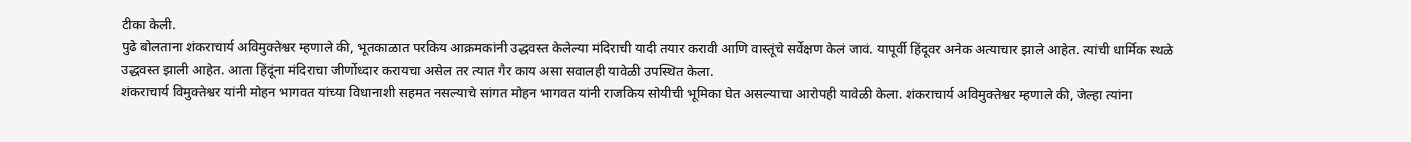टीका केली.
पुढे बोलताना शंकराचार्य अविमुक्तेश्वर म्हणाले की, भूतकाळात परकिय आक्रमकांनी उद्धवस्त केलेल्या मंदिराची यादी तयार करावी आणि वास्तूंचे सर्वेक्षण केलं जावं. यापूर्वी हिंदूवर अनेक अत्याचार झाले आहेत. त्यांची धार्मिक स्थळे उद्धवस्त झाली आहेत. आता हिंदूंना मंदिराचा जीर्णोध्दार करायचा असेल तर त्यात गैर काय असा सवालही यावेळी उपस्थित केला.
शंकराचार्य विमुक्तेश्वर यांनी मोहन भागवत यांच्या विधानाशी सहमत नसल्याचे सांगत मोहन भागवत यांनी राजकिय सोयीची भूमिका घेत असल्याचा आरोपही यावेळी केला. शंकराचार्य अविमुक्तेश्वर म्हणाले की, जेल्हा त्यांना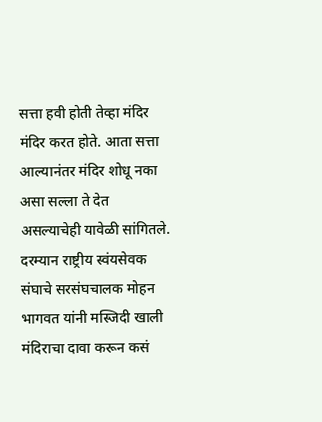सत्ता हवी होती तेव्हा मंदिर मंदिर करत होते. आता सत्ता आल्यानंतर मंदिर शोधू नका असा सल्ला ते देत असल्याचेही यावेळी सांगितले.
दरम्यान राष्ट्रीय स्वंयसेवक संघाचे सरसंघचालक मोहन भागवत यांनी मस्जिदी खाली मंदिराचा दावा करून कसं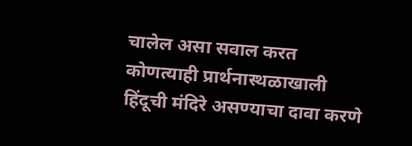चालेल असा सवाल करत कोणत्याही प्रार्थनास्थळाखाली हिंदूची मंदिरे असण्याचा दावा करणे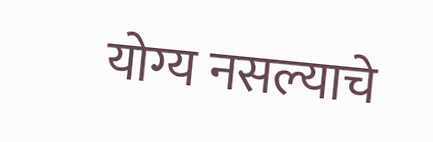योग्य नसल्याचे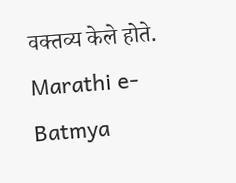वक्तव्य केले होते.
Marathi e-Batmya